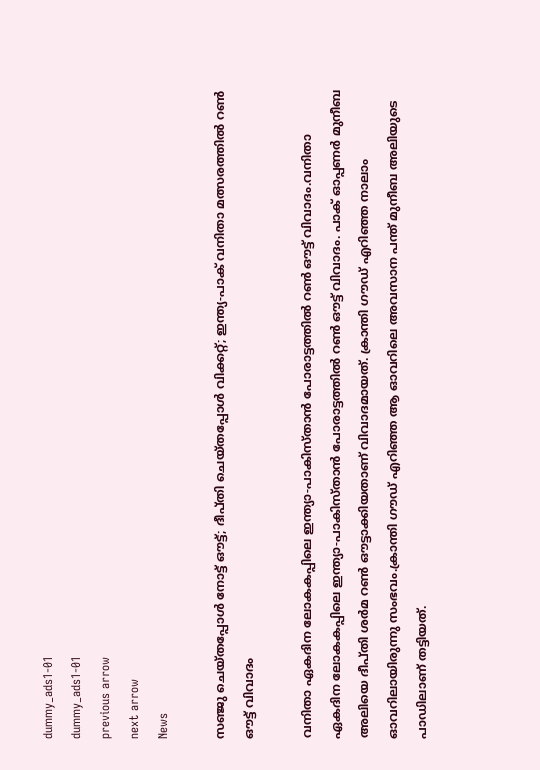dummy_ads1-01
dummy_ads1-01
previous arrow
next arrow
News

സഞ്ജു ചെയ്തപ്പോൾ നോട്ട് ഔട്ട്; ദീപ്തി ചെയ്തപ്പോൾ വിക്കറ്റ്; ഇന്ത്യ-പാക് വനിതാ മത്സരത്തിൽ റൺ ഔട്ട് വിവാദം

വനിതാ ഏകദിന ലോകകപ്പിലെ ഇന്ത്യാ-പാകിസ്താൻ പോരാട്ടത്തില്‍ റണ്‍ ഔട്ട് വിവാദം.വനിതാ ഏകദിന ലോകകപ്പിലെ ഇന്ത്യാ-പാകിസ്താൻ പോരാട്ടത്തില്‍ റണ്‍ ഔട്ട് വിവാദം. പാക് ഓപ്പണര്‍ മുനീബ അലിയെ ദീപ്തി ശര്‍മ റണ്‍ ഔട്ടാക്കിയതാണ് വിവാദമായത്. ക്രാന്തി ഗൗഡ‍് എറിഞ്ഞ നാലാം ഓവറിലായിരുന്നു സംഭവം.ക്രാന്തി ഗൗഡ‍് എറിഞ്ഞ ആ ഓവറിലെ അവസാന പന്ത് മുനീബ അലിയുടെ പാഡിലാണ് തട്ടിയത്.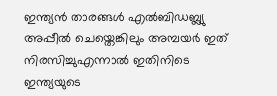ഇന്ത്യൻ താരങ്ങൾ എല്‍ബിഡബ്ല്യു അപ്പീല്‍ ചെയ്തെങ്കിലും അമ്പയര്‍ ഇത് നിരസിച്ചുഎന്നാല്‍ ഇതിനിടെ ഇന്ത്യയുടെ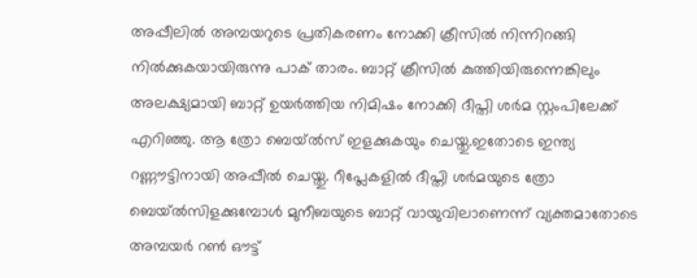അപ്പീലില്‍ അമ്പയറുടെ പ്രതികരണം നോക്കി ക്രീസില്‍ നിന്നിറങ്ങി നില്‍ക്കുകയായിരുന്നു പാക് താരം. ബാറ്റ് ക്രീസില്‍ കുത്തിയിരുന്നെങ്കിലും അലക്ഷ്യമായി ബാറ്റ് ഉയര്‍ത്തിയ നിമിഷം നോക്കി ദീപ്തി ശര്‍മ സ്റ്റംപിലേക്ക് എറിഞ്ഞു. ആ ത്രോ ബെയ്‌ൽസ് ഇളക്കുകയും ചെയ്തു.ഇതോടെ ഇന്ത്യ റണ്ണൗട്ടിനായി അപ്പീല്‍ ചെയ്തു. റീപ്ലേകളില്‍ ദീപ്തി ശര്‍മയുടെ ത്രോ ബെയ്ല്‍സിളക്കുമ്പോള്‍ മുനീബയുടെ ബാറ്റ് വായുവിലാണെന്ന് വ്യക്തമാതോടെ അമ്പയര്‍ റൺ ഔട്ട്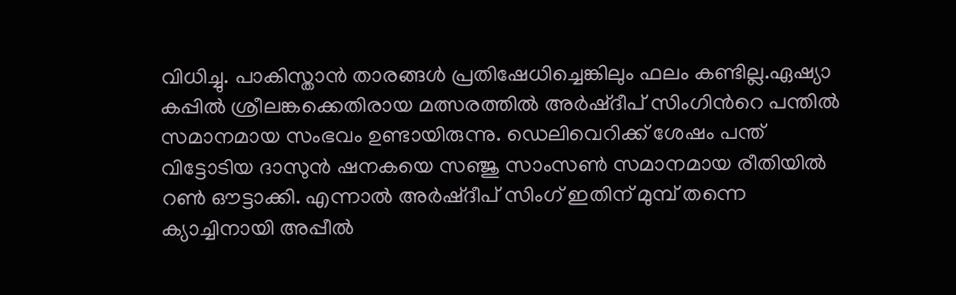വിധിച്ചു. പാകിസ്താൻ താരങ്ങൾ പ്രതിഷേധിച്ചെങ്കിലും ഫലം കണ്ടില്ല.ഏഷ്യാ കപ്പില്‍ ശ്രീലങ്കക്കെതിരായ മത്സരത്തില്‍ അര്‍ഷ്ദീപ് സിംഗിന്‍റെ പന്തില്‍ സമാനമായ സംഭവം ഉണ്ടായിരുന്നു. ഡെലിവെറിക്ക് ശേഷം പന്ത് വിട്ടോടിയ ദാസുന്‍ ഷനകയെ സഞ്ജു സാംസണ്‍ സമാനമായ രീതിയില്‍ റണ്‍ ഔട്ടാക്കി. എന്നാല്‍ അര്‍ഷ്ദീപ് സിംഗ് ഇതിന് മുമ്പ് തന്നെ ക്യാച്ചിനായി അപ്പീല്‍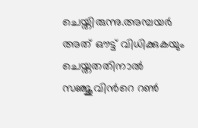ചെയ്തിരുന്നു.അമ്പയര്‍ അത് ഔട്ട് വിധിക്കുകയും ചെയ്തതതിനാല്‍ സഞ്ജുവിന്‍റെ റണ്‍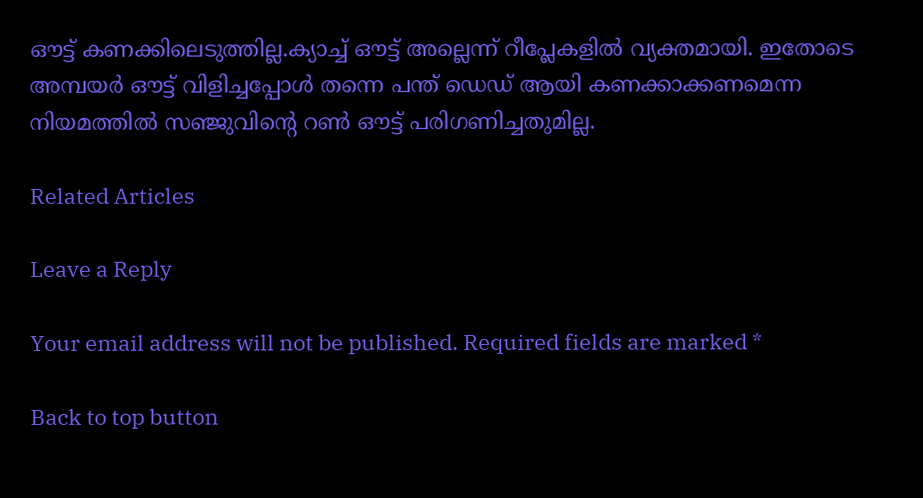ഔട്ട് കണക്കിലെടുത്തില്ല.ക്യാച്ച് ഔട്ട് അല്ലെന്ന് റീപ്ലേകളില്‍ വ്യക്തമായി. ഇതോടെ അമ്പയര്‍ ഔട്ട് വിളിച്ചപ്പോള്‍ തന്നെ പന്ത് ഡെഡ് ആയി കണക്കാക്കണമെന്ന നിയമത്തിൽ സഞ്ജുവിന്റെ റൺ ഔട്ട് പരിഗണിച്ചതുമില്ല.

Related Articles

Leave a Reply

Your email address will not be published. Required fields are marked *

Back to top button